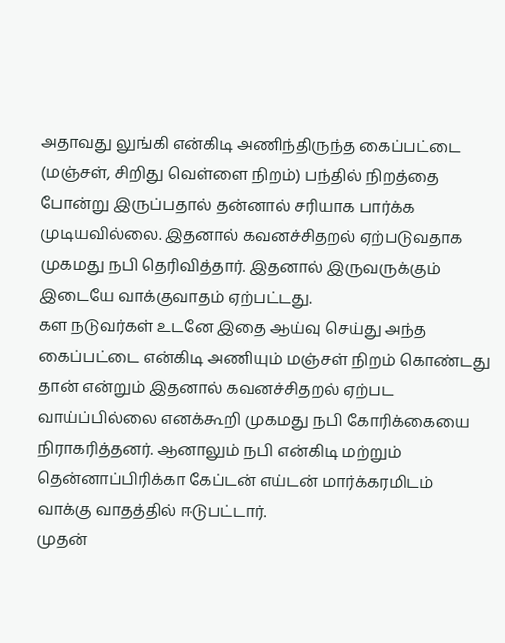அதாவது லுங்கி என்கிடி அணிந்திருந்த கைப்பட்டை (மஞ்சள், சிறிது வெள்ளை நிறம்) பந்தில் நிறத்தை போன்று இருப்பதால் தன்னால் சரியாக பார்க்க முடியவில்லை. இதனால் கவனச்சிதறல் ஏற்படுவதாக முகமது நபி தெரிவித்தார். இதனால் இருவருக்கும் இடையே வாக்குவாதம் ஏற்பட்டது.
கள நடுவர்கள் உடனே இதை ஆய்வு செய்து அந்த கைப்பட்டை என்கிடி அணியும் மஞ்சள் நிறம் கொண்டது தான் என்றும் இதனால் கவனச்சிதறல் ஏற்பட வாய்ப்பில்லை எனக்கூறி முகமது நபி கோரிக்கையை நிராகரித்தனர். ஆனாலும் நபி என்கிடி மற்றும் தென்னாப்பிரிக்கா கேப்டன் எய்டன் மார்க்கரமிடம் வாக்கு வாதத்தில் ஈடுபட்டார்.
முதன்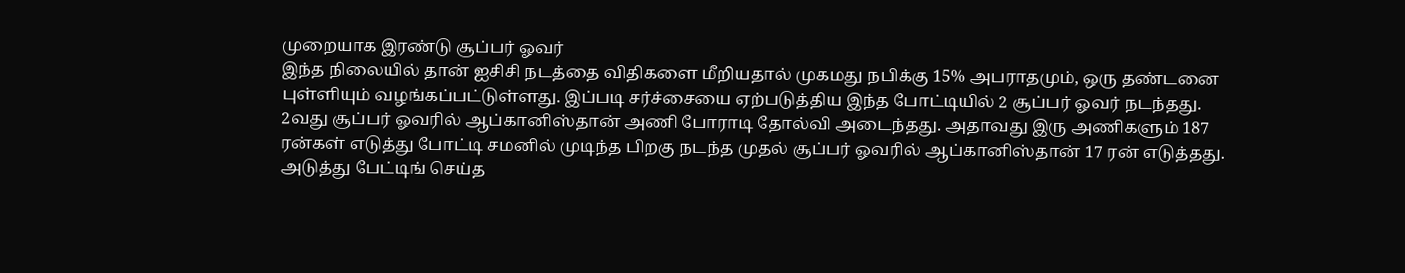முறையாக இரண்டு சூப்பர் ஓவர்
இந்த நிலையில் தான் ஐசிசி நடத்தை விதிகளை மீறியதால் முகமது நபிக்கு 15% அபராதமும், ஒரு தண்டனை புள்ளியும் வழங்கப்பட்டுள்ளது. இப்படி சர்ச்சையை ஏற்படுத்திய இந்த போட்டியில் 2 சூப்பர் ஓவர் நடந்தது.
2வது சூப்பர் ஓவரில் ஆப்கானிஸ்தான் அணி போராடி தோல்வி அடைந்தது. அதாவது இரு அணிகளும் 187 ரன்கள் எடுத்து போட்டி சமனில் முடிந்த பிறகு நடந்த முதல் சூப்பர் ஓவரில் ஆப்கானிஸ்தான் 17 ரன் எடுத்தது. அடுத்து பேட்டிங் செய்த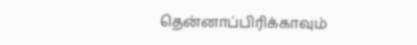தென்னாப்பிரிக்காவும்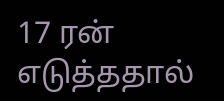17 ரன் எடுத்ததால்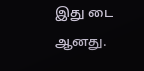இது டை ஆனது.